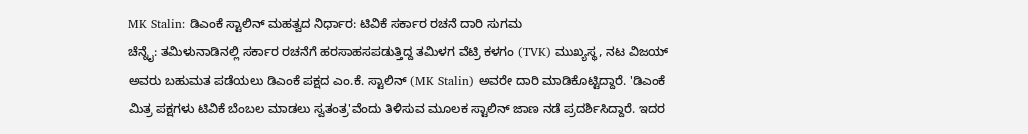MK Stalin: ಡಿಎಂಕೆ ಸ್ಟಾಲಿನ್ ಮಹತ್ವದ ನಿರ್ಧಾರ: ಟಿವಿಕೆ ಸರ್ಕಾರ ರಚನೆ ದಾರಿ ಸುಗಮ
ಚೆನ್ನೈ: ತಮಿಳುನಾಡಿನಲ್ಲಿ ಸರ್ಕಾರ ರಚನೆಗೆ ಹರಸಾಹಸಪಡುತ್ತಿದ್ದ ತಮಿಳಗ ವೆಟ್ರಿ ಕಳಗಂ (TVK) ಮುಖ್ಯಸ್ಥ, ನಟ ವಿಜಯ್ ಅವರು ಬಹುಮತ ಪಡೆಯಲು ಡಿಎಂಕೆ ಪಕ್ಷದ ಎಂ.ಕೆ. ಸ್ಟಾಲಿನ್ (MK Stalin) ಅವರೇ ದಾರಿ ಮಾಡಿಕೊಟ್ಟಿದ್ದಾರೆ. 'ಡಿಎಂಕೆ ಮಿತ್ರ ಪಕ್ಷಗಳು ಟಿವಿಕೆ ಬೆಂಬಲ ಮಾಡಲು ಸ್ವತಂತ್ರ'ವೆಂದು ತಿಳಿಸುವ ಮೂಲಕ ಸ್ಟಾಲಿನ್ ಜಾಣ ನಡೆ ಪ್ರದರ್ಶಿಸಿದ್ದಾರೆ. ಇದರ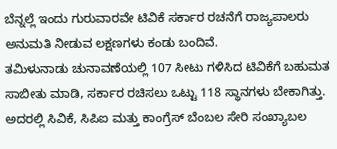ಬೆನ್ನಲ್ಲೆ ಇಂದು ಗುರುವಾರವೇ ಟಿವಿಕೆ ಸರ್ಕಾರ ರಚನೆಗೆ ರಾಜ್ಯಪಾಲರು ಅನುಮತಿ ನೀಡುವ ಲಕ್ಷಣಗಳು ಕಂಡು ಬಂದಿವೆ.
ತಮಿಳುನಾಡು ಚುನಾವಣೆಯಲ್ಲಿ 107 ಸೀಟು ಗಳಿಸಿದ ಟಿವಿಕೆಗೆ ಬಹುಮತ ಸಾಬೀತು ಮಾಡಿ, ಸರ್ಕಾರ ರಚಿಸಲು ಒಟ್ಟು 118 ಸ್ಥಾನಗಳು ಬೇಕಾಗಿತ್ತು. ಅದರಲ್ಲಿ ಸಿವಿಕೆ, ಸಿಪಿಐ ಮತ್ತು ಕಾಂಗ್ರೆಸ್ ಬೆಂಬಲ ಸೇರಿ ಸಂಖ್ಯಾಬಲ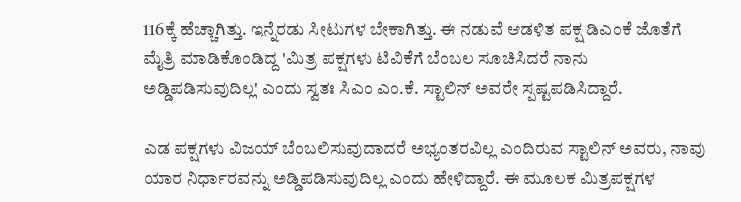116ಕ್ಕೆ ಹೆಚ್ಚಾಗಿತ್ತು. ಇನ್ನೆರಡು ಸೀಟುಗಳ ಬೇಕಾಗಿತ್ತು. ಈ ನಡುವೆ ಆಡಳಿತ ಪಕ್ಷ ಡಿಎಂಕೆ ಜೊತೆಗೆ ಮೈತ್ರಿ ಮಾಡಿಕೊಂಡಿದ್ದ 'ಮಿತ್ರ ಪಕ್ಷಗಳು ಟಿವಿಕೆಗೆ ಬೆಂಬಲ ಸೂಚಿಸಿದರೆ ನಾನು ಅಡ್ಡಿಪಡಿಸುವುದಿಲ್ಲ' ಎಂದು ಸ್ವತಃ ಸಿಎಂ ಎಂ.ಕೆ. ಸ್ಟಾಲಿನ್ ಅವರೇ ಸ್ಪಷ್ಟಪಡಿಸಿದ್ದಾರೆ.

ಎಡ ಪಕ್ಷಗಳು ವಿಜಯ್ ಬೆಂಬಲಿಸುವುದಾದರೆ ಅಭ್ಯಂತರವಿಲ್ಲ ಎಂದಿರುವ ಸ್ಟಾಲಿನ್ ಅವರು, ನಾವು ಯಾರ ನಿರ್ಧಾರವನ್ನು ಅಡ್ಡಿಪಡಿಸುವುದಿಲ್ಲ ಎಂದು ಹೇಳಿದ್ದಾರೆ. ಈ ಮೂಲಕ ಮಿತ್ರಪಕ್ಷಗಳ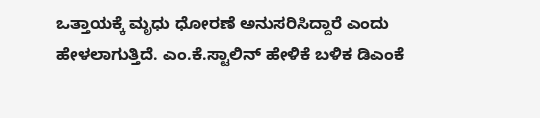ಒತ್ತಾಯಕ್ಕೆ ಮೃಧು ಧೋರಣೆ ಅನುಸರಿಸಿದ್ದಾರೆ ಎಂದು ಹೇಳಲಾಗುತ್ತಿದೆ. ಎಂ.ಕೆ.ಸ್ಟಾಲಿನ್ ಹೇಳಿಕೆ ಬಳಿಕ ಡಿಎಂಕೆ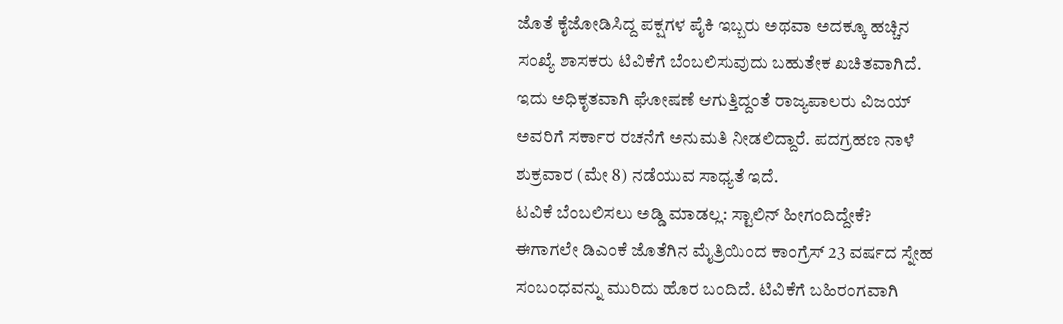ಜೊತೆ ಕೈಜೋಡಿಸಿದ್ದ ಪಕ್ಷಗಳ ಪೈಕಿ ಇಬ್ಬರು ಅಥವಾ ಅದಕ್ಕೂ ಹಚ್ಚಿನ ಸಂಖ್ಯೆ ಶಾಸಕರು ಟಿವಿಕೆಗೆ ಬೆಂಬಲಿಸುವುದು ಬಹುತೇಕ ಖಚಿತವಾಗಿದೆ. ಇದು ಅಧಿಕೃತವಾಗಿ ಘೋಷಣೆ ಆಗುತ್ತಿದ್ದಂತೆ ರಾಜ್ಯಪಾಲರು ವಿಜಯ್ ಅವರಿಗೆ ಸರ್ಕಾರ ರಚನೆಗೆ ಅನುಮತಿ ನೀಡಲಿದ್ದಾರೆ. ಪದಗ್ರಹಣ ನಾಳೆ ಶುಕ್ರವಾರ (ಮೇ 8) ನಡೆಯುವ ಸಾಧ್ಯತೆ ಇದೆ.
ಟವಿಕೆ ಬೆಂಬಲಿಸಲು ಅಡ್ಡಿ ಮಾಡಲ್ಲ: ಸ್ಟಾಲಿನ್ ಹೀಗಂದಿದ್ದೇಕೆ?
ಈಗಾಗಲೇ ಡಿಎಂಕೆ ಜೊತೆಗಿನ ಮೈತ್ರಿಯಿಂದ ಕಾಂಗ್ರೆಸ್ 23 ವರ್ಷದ ಸ್ನೇಹ ಸಂಬಂಧವನ್ನು ಮುರಿದು ಹೊರ ಬಂದಿದೆ. ಟಿವಿಕೆಗೆ ಬಹಿರಂಗವಾಗಿ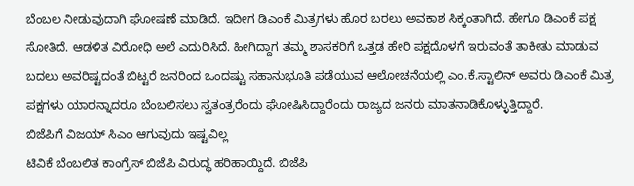ಬೆಂಬಲ ನೀಡುವುದಾಗಿ ಘೋಷಣೆ ಮಾಡಿದೆ. ಇದೀಗ ಡಿಎಂಕೆ ಮಿತ್ರಗಳು ಹೊರ ಬರಲು ಅವಕಾಶ ಸಿಕ್ಕಂತಾಗಿದೆ. ಹೇಗೂ ಡಿಎಂಕೆ ಪಕ್ಷ ಸೋತಿದೆ. ಆಡಳಿತ ವಿರೋಧಿ ಅಲೆ ಎದುರಿಸಿದೆ. ಹೀಗಿದ್ದಾಗ ತಮ್ಮ ಶಾಸಕರಿಗೆ ಒತ್ತಡ ಹೇರಿ ಪಕ್ಷದೊಳಗೆ ಇರುವಂತೆ ತಾಕೀತು ಮಾಡುವ ಬದಲು ಅವರಿಷ್ಟದಂತೆ ಬಿಟ್ಟರೆ ಜನರಿಂದ ಒಂದಷ್ಟು ಸಹಾನುಭೂತಿ ಪಡೆಯುವ ಆಲೋಚನೆಯಲ್ಲಿ ಎಂ.ಕೆ.ಸ್ಟಾಲಿನ್ ಅವರು ಡಿಎಂಕೆ ಮಿತ್ರ ಪಕ್ಷಗಳು ಯಾರನ್ನಾದರೂ ಬೆಂಬಲಿಸಲು ಸ್ವತಂತ್ರರೆಂದು ಘೋಷಿಸಿದ್ದಾರೆಂದು ರಾಜ್ಯದ ಜನರು ಮಾತನಾಡಿಕೊಳ್ಳುತ್ತಿದ್ದಾರೆ.
ಬಿಜೆಪಿಗೆ ವಿಜಯ್ ಸಿಎಂ ಆಗುವುದು ಇಷ್ಟವಿಲ್ಲ
ಟಿವಿಕೆ ಬೆಂಬಲಿತ ಕಾಂಗ್ರೆಸ್ ಬಿಜೆಪಿ ವಿರುದ್ಧ ಹರಿಹಾಯ್ದಿದೆ. ಬಿಜೆಪಿ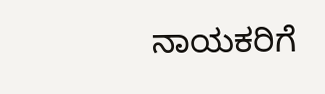ನಾಯಕರಿಗೆ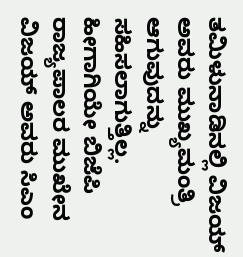ತಮಿಳುನಾಡಿನಲ್ಲಿ ವಿಜಯ್ ಅವರು ಮುಖ್ಯಮಂತ್ರಿ ಆಗುವುದನ್ನು ಸಹಿಸಲಾಗುತ್ತಿಲ್ಲ. ಹೀಗಾಗಿಯೇ ಬಿಜೆಪಿ ರಾಜ್ಯಪಾಲರ ಮುಖೇನ ವಿಜಯ್ ಅವರು ಸಿಎಂ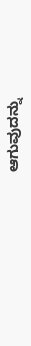ಆಗುವುದನ್ನು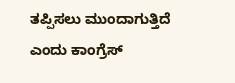ತಪ್ಪಿಸಲು ಮುಂದಾಗುತ್ತಿದೆ ಎಂದು ಕಾಂಗ್ರೆಸ್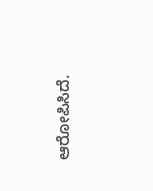ಆರೋಪಿಸಿದೆ.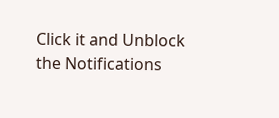Click it and Unblock the Notifications